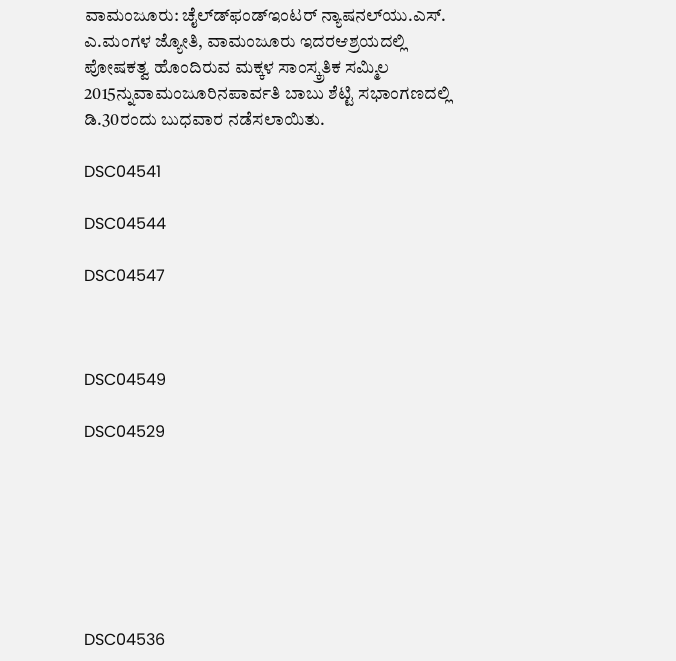ವಾಮಂಜೂರು: ಚೈಲ್ಡ್‍ಫಂಡ್‍ಇಂಟರ್ ನ್ಯಾಷನಲ್‍ಯು.ಎಸ್. ಎ.ಮಂಗಳ ಜ್ಯೋತಿ, ವಾಮಂಜೂರು ಇದರಆಶ್ರಯದಲ್ಲಿ ಪೋಷಕತ್ವ ಹೊಂದಿರುವ ಮಕ್ಕಳ ಸಾಂಸ್ಕ್ರತಿಕ ಸಮ್ಮಿಲ 2015ನ್ನುವಾಮಂಜೂರಿನಪಾರ್ವತಿ ಬಾಬು ಶೆಟ್ಟಿ ಸಭಾಂಗಣದಲ್ಲಿ ಡಿ.30ರಂದು ಬುಧವಾರ ನಡೆಸಲಾಯಿತು.

DSC04541

DSC04544

DSC04547



DSC04549

DSC04529







DSC04536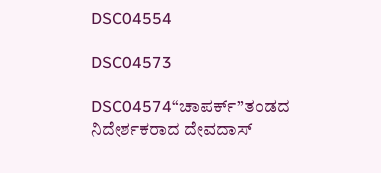DSC04554

DSC04573

DSC04574“ಚಾಪರ್ಕ್”ತಂಡದ ನಿದೇರ್ಶಕರಾದ ದೇವದಾಸ್‍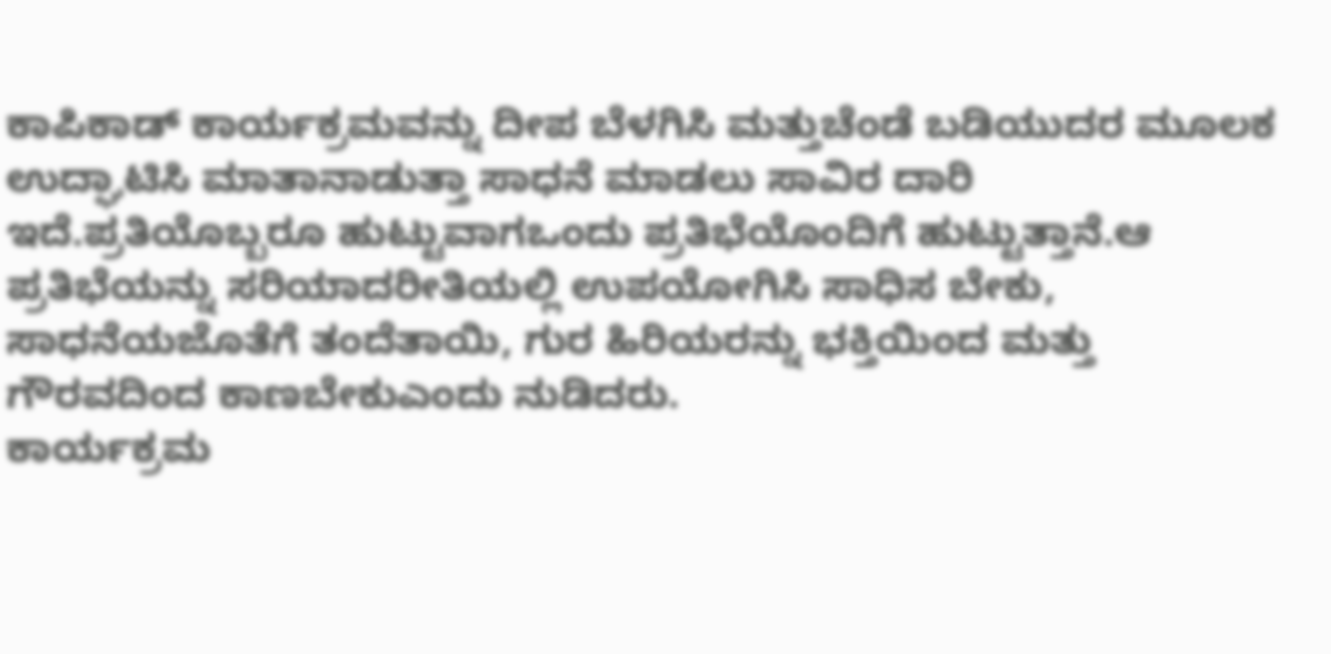ಕಾಪಿಕಾಡ್‍ ಕಾರ್ಯಕ್ರಮವನ್ನು ದೀಪ ಬೆಳಗಿಸಿ ಮತ್ತುಚೆಂಡೆ ಬಡಿಯುದರ ಮೂಲಕ ಉದ್ಘಾಟಿಸಿ ಮಾತಾನಾಡುತ್ತಾ ಸಾಧನೆ ಮಾಡಲು ಸಾವಿರ ದಾರಿ ಇದೆ.ಪ್ರತಿಯೊಬ್ಬರೂ ಹುಟ್ಟುವಾಗಒಂದು ಪ್ರತಿಭೆಯೊಂದಿಗೆ ಹುಟ್ಟುತ್ತಾನೆ.ಆ ಪ್ರತಿಭೆಯನ್ನು ಸರಿಯಾದರೀತಿಯಲ್ಲಿ ಉಪಯೋಗಿಸಿ ಸಾಧಿಸ ಬೇಕು, ಸಾಧನೆಯಜೊತೆಗೆ ತಂದೆತಾಯಿ, ಗುರ ಹಿರಿಯರನ್ನು ಭಕ್ತಿಯಿಂದ ಮತ್ತು ಗೌರವದಿಂದ ಕಾಣಬೇಕುಎಂದು ನುಡಿದರು.
ಕಾರ್ಯಕ್ರಮ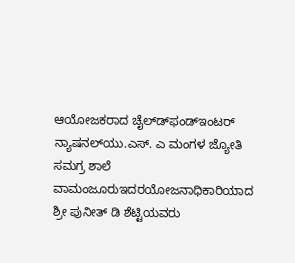ಆಯೋಜಕರಾದ ಚೈಲ್ಡ್‍ಫಂಡ್‍ಇಂಟರ್ ನ್ಯಾಷನಲ್‍ಯು.ಎಸ್. ಎ ಮಂಗಳ ಜ್ಯೋತಿ ಸಮಗ್ರ ಶಾಲೆ ವಾಮಂಜೂರುಇದರಯೋಜನಾಧಿಕಾರಿಯಾದ ಶ್ರೀ ಪುನೀತ್ ಡಿ ಶೆಟ್ಟಿಯವರು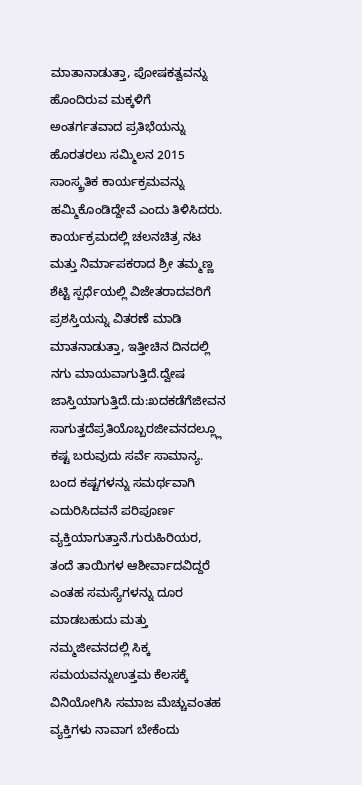ಮಾತಾನಾಡುತ್ತಾ, ಪೋಷಕತ್ವವನ್ನು ಹೊಂದಿರುವ ಮಕ್ಕಳಿಗೆ ಅಂತರ್ಗತವಾದ ಪ್ರತಿಭೆಯನ್ನು ಹೊರತರಲು ಸಮ್ಮಿಲನ 2015 ಸಾಂಸ್ಕ್ರತಿಕ ಕಾರ್ಯಕ್ರಮವನ್ನು ಹಮ್ಮಿಕೊಂಡಿದ್ದೇವೆ ಎಂದು ತಿಳಿಸಿದರು.
ಕಾರ್ಯಕ್ರಮದಲ್ಲಿ ಚಲನಚಿತ್ರ ನಟ ಮತ್ತು ನಿರ್ಮಾಪಕರಾದ ಶ್ರೀ ತಮ್ಮಣ್ಣ ಶೆಟ್ಟಿ ಸ್ಪರ್ಧೆಯಲ್ಲಿ ವಿಜೇತರಾದವರಿಗೆ ಪ್ರಶಸ್ತಿಯನ್ನು ವಿತರಣೆ ಮಾಡಿ ಮಾತನಾಡುತ್ತಾ, ಇತ್ತೀಚಿನ ದಿನದಲ್ಲಿ ನಗು ಮಾಯವಾಗುತ್ತಿದೆ.ದ್ವೇಷ ಜಾಸ್ತಿಯಾಗುತ್ತಿದೆ.ದು:ಖದಕಡೆಗೆಜೀವನ ಸಾಗುತ್ತದೆಪ್ರತಿಯೊಬ್ಬರಜೀವನದಲ್ಲ್ಲೂ ಕಷ್ಟ ಬರುವುದು ಸರ್ವೆ ಸಾಮಾನ್ಯ. ಬಂದ ಕಷ್ಟಗಳನ್ನು ಸಮರ್ಥವಾಗಿ ಎದುರಿಸಿದವನೆ ಪರಿಪೂರ್ಣ ವ್ಯಕ್ತಿಯಾಗುತ್ತಾನೆ.ಗುರುಹಿರಿಯರ, ತಂದೆ ತಾಯಿಗಳ ಆಶೀರ್ವಾದವಿದ್ದರೆ ಎಂತಹ ಸಮಸ್ಯೆಗಳನ್ನು ದೂರ ಮಾಡಬಹುದು ಮತ್ತು ನಮ್ಮಜೀವನದಲ್ಲಿ ಸಿಕ್ಕ ಸಮಯವನ್ನುಉತ್ತಮ ಕೆಲಸಕ್ಕೆ ವಿನಿಯೋಗಿಸಿ ಸಮಾಜ ಮೆಚ್ಚುವಂತಹ ವ್ಯಕ್ತಿಗಳು ನಾವಾಗ ಬೇಕೆಂದು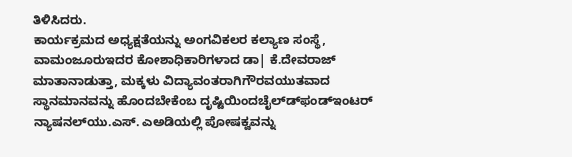ತಿಳಿಸಿದರು.
ಕಾರ್ಯಕ್ರಮದ ಅಧ್ಯಕ್ಷತೆಯನ್ನು ಅಂಗವಿಕಲರ ಕಲ್ಯಾಣ ಸಂಸ್ಥೆ, ವಾಮಂಜೂರುಇದರ ಕೋಶಾಧಿಕಾರಿಗಳಾದ ಡಾ| ಕೆ.ದೇವರಾಜ್ ಮಾತಾನಾಡುತ್ತಾ, ಮಕ್ಕಳು ವಿದ್ಯಾವಂತರಾಗಿಗೌರವಯುತವಾದ ಸ್ಥಾನಮಾನವನ್ನು ಹೊಂದಬೇಕೆಂಬ ದೃಷ್ಟಿಯಿಂದಚೈಲ್ಡ್‍ಫಂಡ್‍ಇಂಟರ್ ನ್ಯಾಷನಲ್‍ಯು.ಎಸ್. ಎಅಡಿಯಲ್ಲಿ ಪೋಷಕ್ವವನ್ನು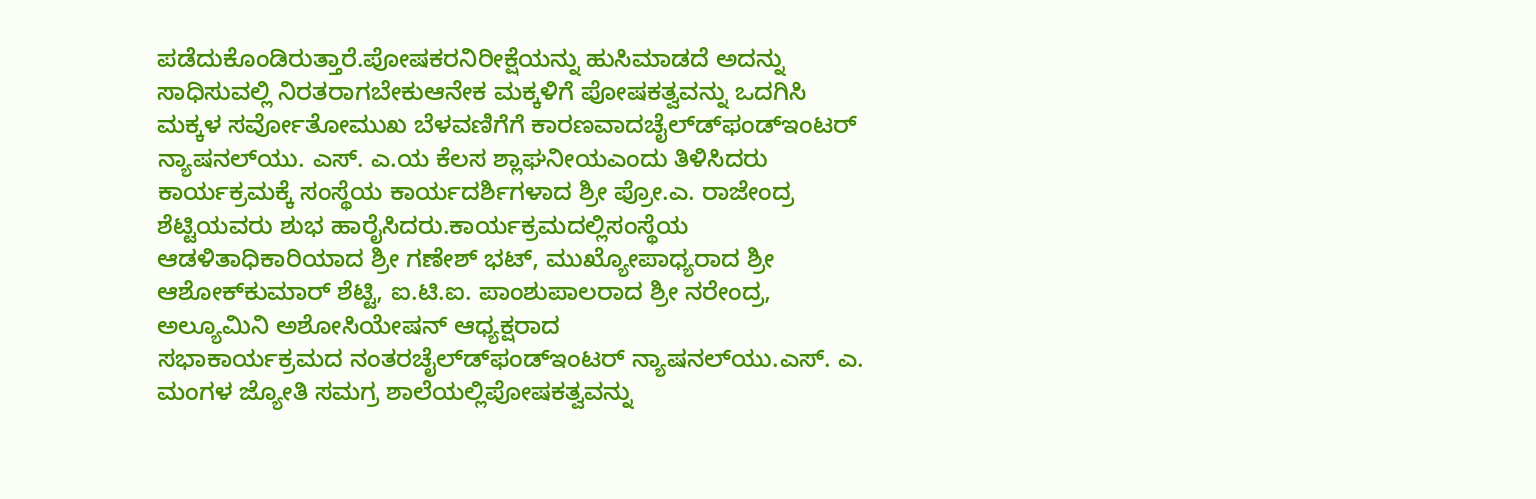ಪಡೆದುಕೊಂಡಿರುತ್ತಾರೆ.ಪೋಷಕರನಿರೀಕ್ಷೆಯನ್ನು ಹುಸಿಮಾಡದೆ ಅದನ್ನು ಸಾಧಿಸುವಲ್ಲಿ ನಿರತರಾಗಬೇಕುಆನೇಕ ಮಕ್ಕಳಿಗೆ ಪೋಷಕತ್ವವನ್ನು ಒದಗಿಸಿ ಮಕ್ಕಳ ಸರ್ವೋತೋಮುಖ ಬೆಳವಣಿಗೆಗೆ ಕಾರಣವಾದಚೈಲ್ಡ್‍ಫಂಡ್‍ಇಂಟರ್ ನ್ಯಾಷನಲ್‍ಯು. ಎಸ್. ಎ.ಯ ಕೆಲಸ ಶ್ಲಾಘನೀಯಎಂದು ತಿಳಿಸಿದರು
ಕಾರ್ಯಕ್ರಮಕ್ಕೆ ಸಂಸ್ಥೆಯ ಕಾರ್ಯದರ್ಶಿಗಳಾದ ಶ್ರೀ ಪ್ರೋ.ಎ. ರಾಜೇಂದ್ರ ಶೆಟ್ಟಿಯವರು ಶುಭ ಹಾರೈಸಿದರು.ಕಾರ್ಯಕ್ರಮದಲ್ಲಿಸಂಸ್ಥೆಯ ಆಡಳಿತಾಧಿಕಾರಿಯಾದ ಶ್ರೀ ಗಣೇಶ್ ಭಟ್, ಮುಖ್ಯೋಪಾಧ್ಯರಾದ ಶ್ರೀ ಆಶೋಕ್‍ಕುಮಾರ್ ಶೆಟ್ಟಿ, ಐ.ಟಿ.ಐ. ಪಾಂಶುಪಾಲರಾದ ಶ್ರೀ ನರೇಂದ್ರ, ಅಲ್ಯೂಮಿನಿ ಅಶೋಸಿಯೇಷನ್ ಆಧ್ಯಕ್ಷರಾದ
ಸಭಾಕಾರ್ಯಕ್ರಮದ ನಂತರಚೈಲ್ಡ್‍ಫಂಡ್‍ಇಂಟರ್ ನ್ಯಾಷನಲ್‍ಯು.ಎಸ್. ಎ. ಮಂಗಳ ಜ್ಯೋತಿ ಸಮಗ್ರ ಶಾಲೆಯಲ್ಲಿಪೋಷಕತ್ವವನ್ನು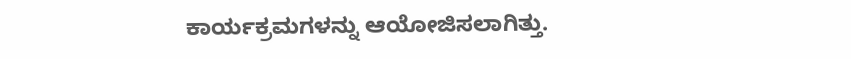ಕಾರ್ಯಕ್ರಮಗಳನ್ನು ಆಯೋಜಿಸಲಾಗಿತ್ತು.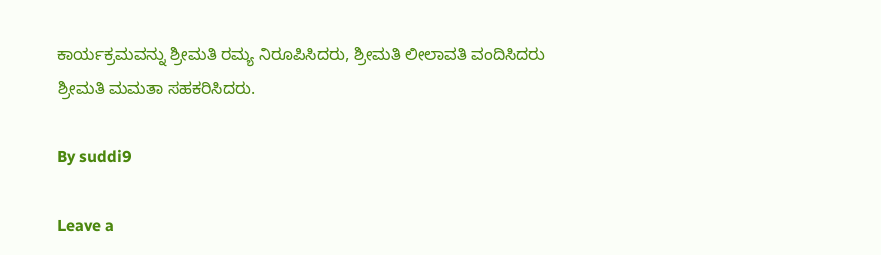ಕಾರ್ಯಕ್ರಮವನ್ನು ಶ್ರೀಮತಿ ರಮ್ಯ ನಿರೂಪಿಸಿದರು, ಶ್ರೀಮತಿ ಲೀಲಾವತಿ ವಂದಿಸಿದರು ಶ್ರೀಮತಿ ಮಮತಾ ಸಹಕರಿಸಿದರು.

By suddi9

Leave a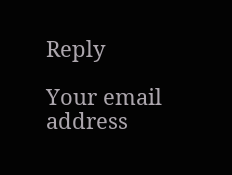Reply

Your email address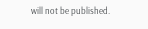will not be published.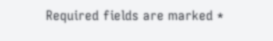Required fields are marked *